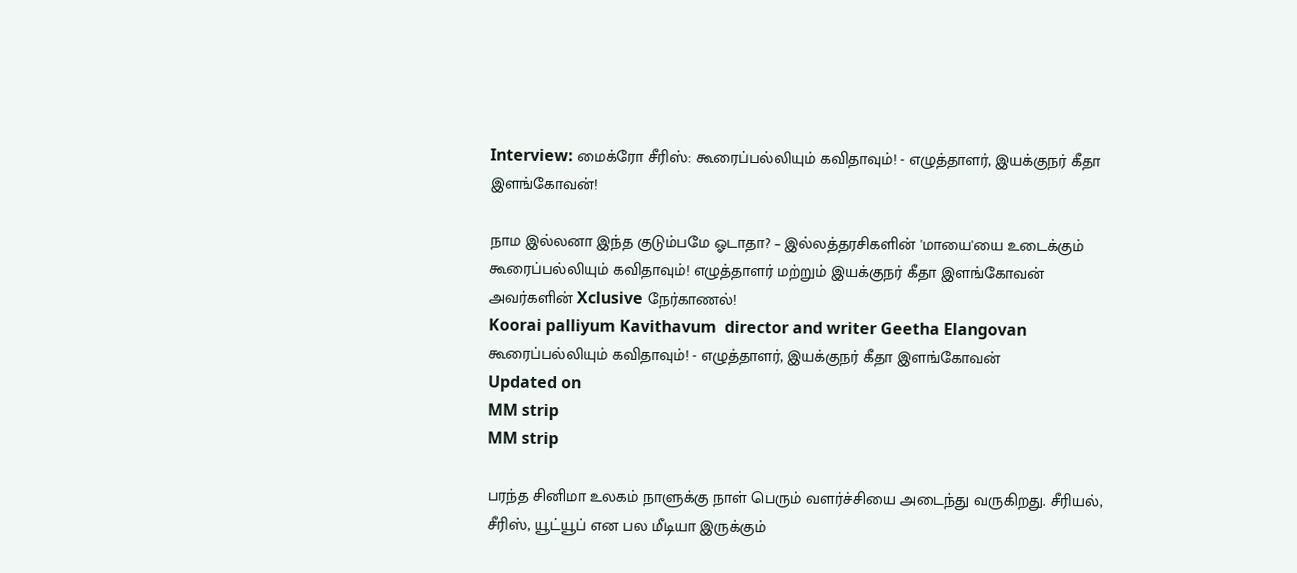Interview: மைக்ரோ சீரிஸ்: கூரைப்பல்லியும் கவிதாவும்! - எழுத்தாளர், இயக்குநர் கீதா இளங்கோவன்!

நாம இல்லனா இந்த குடும்பமே ஓடாதா? – இல்லத்தரசிகளின் 'மாயை'யை உடைக்கும் கூரைப்பல்லியும் கவிதாவும்! எழுத்தாளர் மற்றும் இயக்குநர் கீதா இளங்கோவன் அவர்களின் Xclusive நேர்காணல்!
Koorai palliyum Kavithavum  director and writer Geetha Elangovan
கூரைப்பல்லியும் கவிதாவும்! - எழுத்தாளர், இயக்குநர் கீதா இளங்கோவன்
Updated on
MM strip
MM strip

பரந்த சினிமா உலகம் நாளுக்கு நாள் பெரும் வளர்ச்சியை அடைந்து வருகிறது. சீரியல், சீரிஸ், யூட்யூப் என பல மீடியா இருக்கும்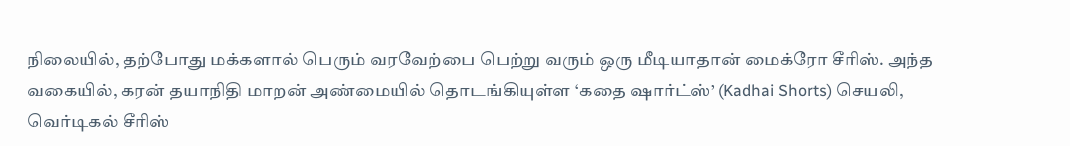நிலையில், தற்போது மக்களால் பெரும் வரவேற்பை பெற்று வரும் ஒரு மீடியாதான் மைக்ரோ சீரிஸ். அந்த வகையில், கரன் தயாநிதி மாறன் அண்மையில் தொடங்கியுள்ள ‘கதை ஷார்ட்ஸ்’ (Kadhai Shorts) செயலி, வெர்டிகல் சீரிஸ்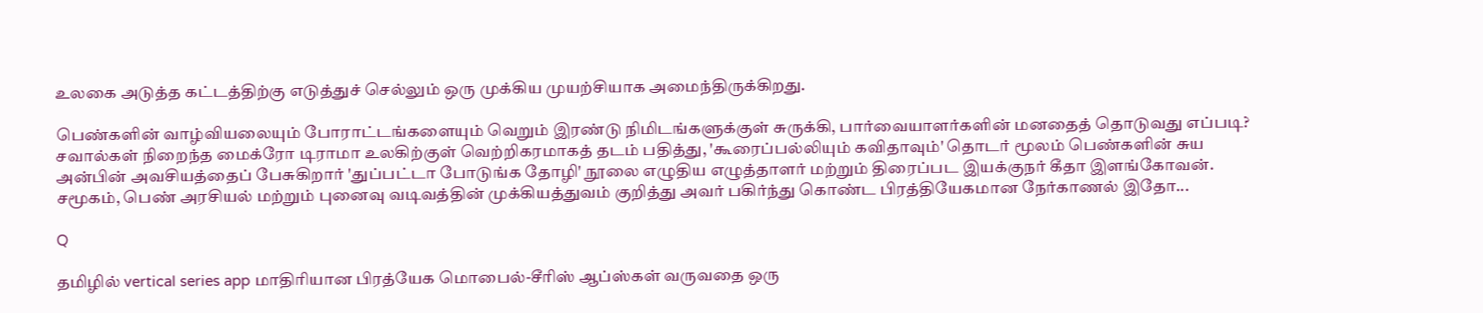உலகை அடுத்த கட்டத்திற்கு எடுத்துச் செல்லும் ஒரு முக்கிய முயற்சியாக அமைந்திருக்கிறது.

பெண்களின் வாழ்வியலையும் போராட்டங்களையும் வெறும் இரண்டு நிமிடங்களுக்குள் சுருக்கி, பார்வையாளர்களின் மனதைத் தொடுவது எப்படி? சவால்கள் நிறைந்த மைக்ரோ டிராமா உலகிற்குள் வெற்றிகரமாகத் தடம் பதித்து, 'கூரைப்பல்லியும் கவிதாவும்' தொடர் மூலம் பெண்களின் சுய அன்பின் அவசியத்தைப் பேசுகிறார் 'துப்பட்டா போடுங்க தோழி' நூலை எழுதிய எழுத்தாளர் மற்றும் திரைப்பட இயக்குநர் கீதா இளங்கோவன். சமூகம், பெண் அரசியல் மற்றும் புனைவு வடிவத்தின் முக்கியத்துவம் குறித்து அவர் பகிர்ந்து கொண்ட பிரத்தியேகமான நேர்காணல் இதோ...

Q

தமிழில் vertical series app மாதிரியான பிரத்யேக மொபைல்-சீரிஸ் ஆப்ஸ்கள் வருவதை ஒரு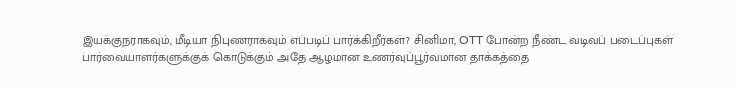இயக்குநராகவும், மீடியா நிபுணராகவும் எப்படிப் பார்க்கிறீர்கள்? சினிமா, OTT போன்ற நீண்ட வடிவப் படைப்புகள் பார்வையாளர்களுக்குக் கொடுக்கும் அதே ஆழமான உணர்வுப்பூர்வமான தாக்கத்தை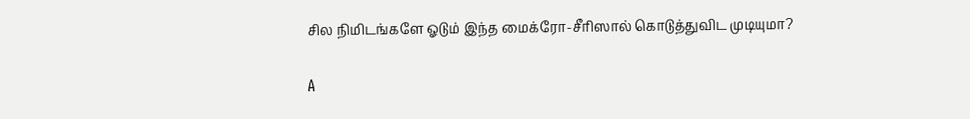சில நிமிடங்களே ஓடும் இந்த மைக்ரோ-சீரிஸால் கொடுத்துவிட முடியுமா?

A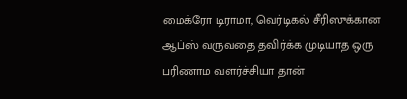மைக்ரோ டிராமா, வெர்டிகல் சீரிஸுக்கான ஆப்ஸ் வருவதை தவிர்க்க முடியாத ஒரு பரிணாம வளர்ச்சியா தான்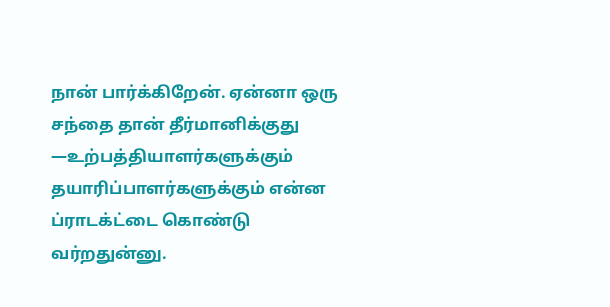நான் பார்க்கிறேன். ஏன்னா ஒரு சந்தை தான் தீர்மானிக்குது —உற்பத்தியாளர்களுக்கும் தயாரிப்பாளர்களுக்கும் என்ன ப்ராடக்ட்டை கொண்டு வர்றதுன்னு.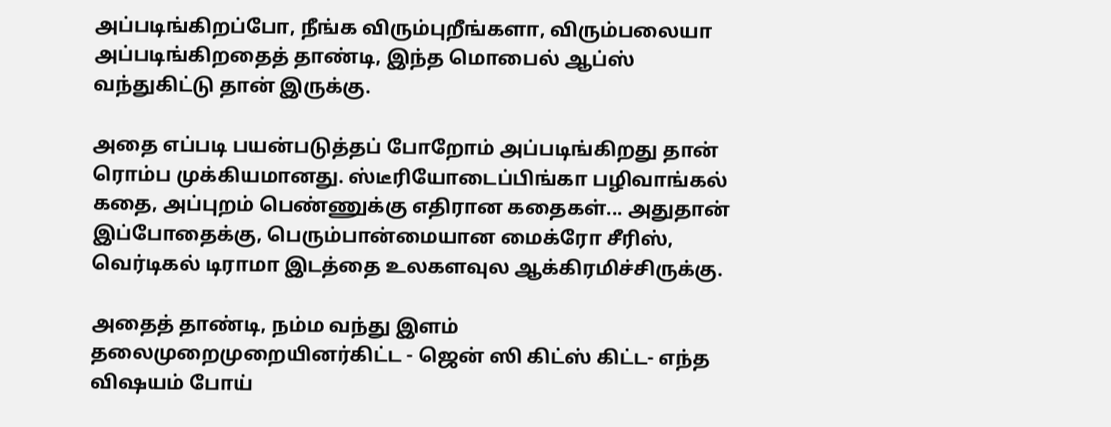அப்படிங்கிறப்போ, நீங்க விரும்புறீங்களா, விரும்பலையா அப்படிங்கிறதைத் தாண்டி, இந்த மொபைல் ஆப்ஸ் வந்துகிட்டு தான் இருக்கு.

அதை எப்படி பயன்படுத்தப் போறோம் அப்படிங்கிறது தான் ரொம்ப முக்கியமானது. ஸ்டீரியோடைப்பிங்கா பழிவாங்கல் கதை, அப்புறம் பெண்ணுக்கு எதிரான கதைகள்... அதுதான் இப்போதைக்கு, பெரும்பான்மையான மைக்ரோ சீரிஸ், வெர்டிகல் டிராமா இடத்தை உலகளவுல ஆக்கிரமிச்சிருக்கு.

அதைத் தாண்டி, நம்ம வந்து இளம் தலைமுறைமுறையினர்கிட்ட - ஜென் ஸி கிட்ஸ் கிட்ட- எந்த விஷயம் போய்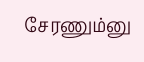சேரணும்னு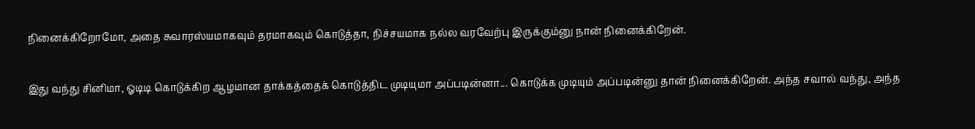நினைக்கிறோமோ, அதை சுவாரஸ்யமாகவும் தரமாகவும் கொடுத்தா, நிச்சயமாக நல்ல வரவேற்பு இருக்கும்னு நான் நினைக்கிறேன்.

இது வந்து சினிமா, ஓடிடி கொடுக்கிற ஆழமான தாக்கத்தைக் கொடுத்திட முடியுமா அப்படின்னா... கொடுக்க முடியும் அப்படின்னு தான் நினைக்கிறேன். அந்த சவால் வந்து, அந்த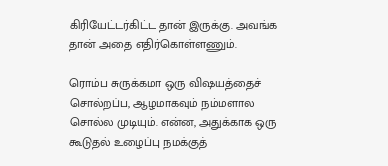கிரியேட்டர்கிட்ட தான் இருக்கு. அவங்க தான் அதை எதிர்கொள்ளணும்.

ரொம்ப சுருக்கமா ஒரு விஷயத்தைச் சொல்றப்ப, ஆழமாகவும் நம்மளால சொல்ல முடியும். என்ன, அதுக்காக ஒரு கூடுதல் உழைப்பு நமக்குத்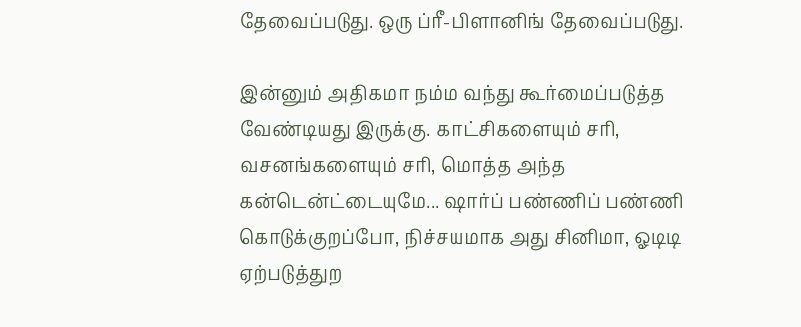தேவைப்படுது. ஒரு ப்ரீ-பிளானிங் தேவைப்படுது.

இன்னும் அதிகமா நம்ம வந்து கூர்மைப்படுத்த வேண்டியது இருக்கு. காட்சிகளையும் சரி, வசனங்களையும் சரி, மொத்த அந்த கன்டென்ட்டையுமே... ஷார்ப் பண்ணிப் பண்ணி கொடுக்குறப்போ, நிச்சயமாக அது சினிமா, ஓடிடி ஏற்படுத்துற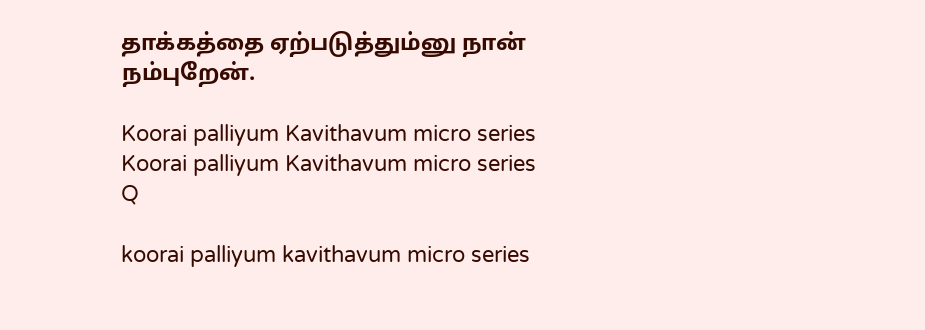தாக்கத்தை ஏற்படுத்தும்னு நான் நம்புறேன்.

Koorai palliyum Kavithavum micro series
Koorai palliyum Kavithavum micro series
Q

koorai palliyum kavithavum micro series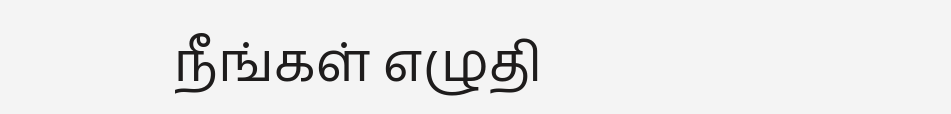நீங்கள் எழுதி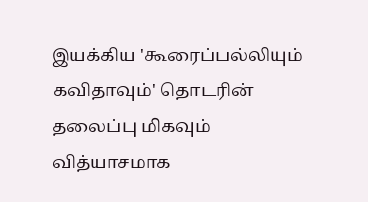இயக்கிய 'கூரைப்பல்லியும் கவிதாவும்' தொடரின் தலைப்பு மிகவும் வித்யாசமாக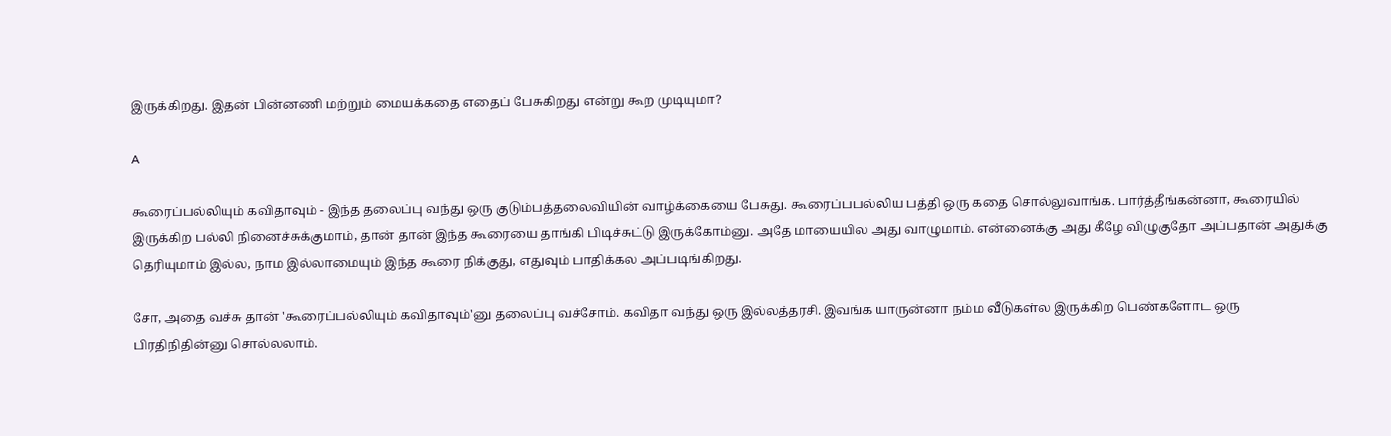இருக்கிறது. இதன் பின்னணி மற்றும் மையக்கதை எதைப் பேசுகிறது என்று கூற முடியுமா?

A

கூரைப்பல்லியும் கவிதாவும் - இந்த தலைப்பு வந்து ஒரு குடும்பத்தலைவியின் வாழ்க்கையை பேசுது. கூரைப்பபல்லிய பத்தி ஒரு கதை சொல்லுவாங்க. பார்த்தீங்கன்னா, கூரையில் இருக்கிற பல்லி நினைச்சுக்குமாம், தான் தான் இந்த கூரையை தாங்கி பிடிச்சுட்டு இருக்கோம்னு. அதே மாயையில அது வாழுமாம். என்னைக்கு அது கீழே விழுகுதோ அப்பதான் அதுக்கு தெரியுமாம் இல்ல, நாம இல்லாமையும் இந்த கூரை நிக்குது, எதுவும் பாதிக்கல அப்படிங்கிறது.

சோ, அதை வச்சு தான் 'கூரைப்பல்லியும் கவிதாவும்'னு தலைப்பு வச்சோம். கவிதா வந்து ஒரு இல்லத்தரசி. இவங்க யாருன்னா நம்ம வீடுகள்ல இருக்கிற பெண்களோட ஒரு பிரதிநிதின்னு சொல்லலாம்.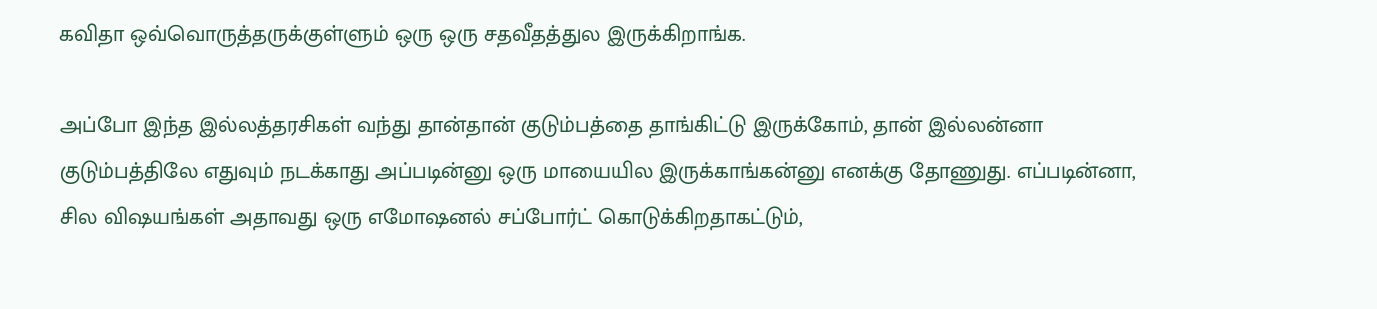கவிதா ஒவ்வொருத்தருக்குள்ளும் ஒரு ஒரு சதவீதத்துல இருக்கிறாங்க.

அப்போ இந்த இல்லத்தரசிகள் வந்து தான்தான் குடும்பத்தை தாங்கிட்டு இருக்கோம், தான் இல்லன்னா குடும்பத்திலே எதுவும் நடக்காது அப்படின்னு ஒரு மாயையில இருக்காங்கன்னு எனக்கு தோணுது. எப்படின்னா, சில விஷயங்கள் அதாவது ஒரு எமோஷனல் சப்போர்ட் கொடுக்கிறதாகட்டும்,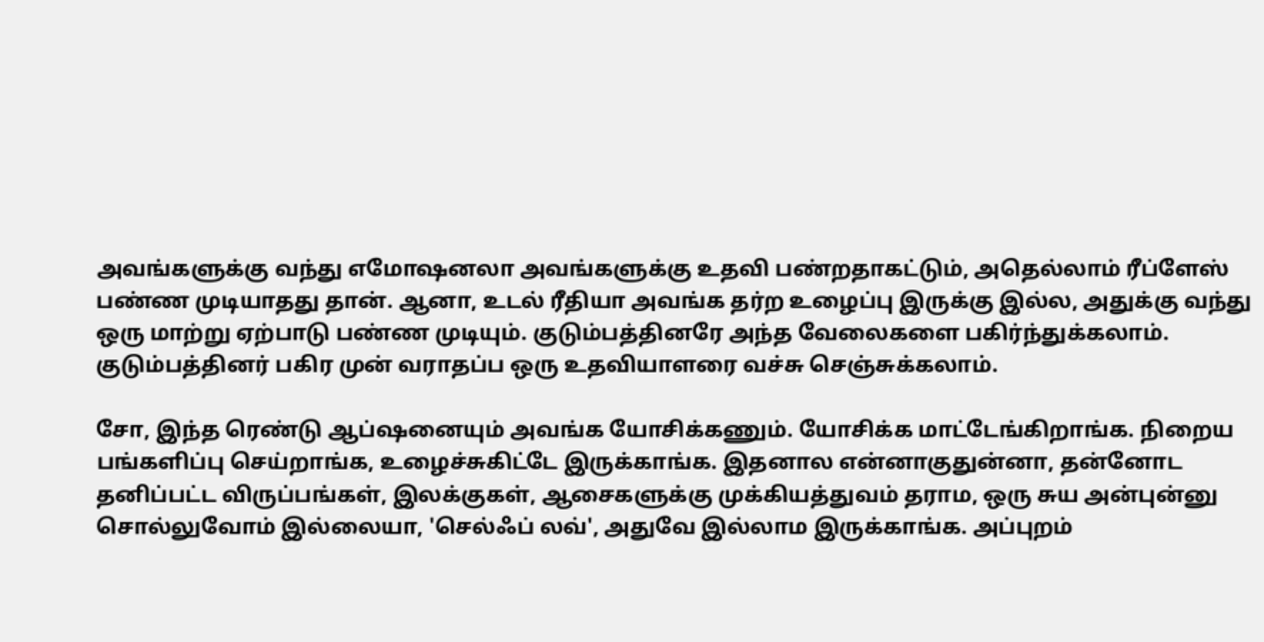அவங்களுக்கு வந்து எமோஷனலா அவங்களுக்கு உதவி பண்றதாகட்டும், அதெல்லாம் ரீப்ளேஸ் பண்ண முடியாதது தான். ஆனா, உடல் ரீதியா அவங்க தர்ற உழைப்பு இருக்கு இல்ல, அதுக்கு வந்து ஒரு மாற்று ஏற்பாடு பண்ண முடியும். குடும்பத்தினரே அந்த வேலைகளை பகிர்ந்துக்கலாம். குடும்பத்தினர் பகிர முன் வராதப்ப ஒரு உதவியாளரை வச்சு செஞ்சுக்கலாம்.

சோ, இந்த ரெண்டு ஆப்ஷனையும் அவங்க யோசிக்கணும். யோசிக்க மாட்டேங்கிறாங்க. நிறைய பங்களிப்பு செய்றாங்க, உழைச்சுகிட்டே இருக்காங்க. இதனால என்னாகுதுன்னா, தன்னோட தனிப்பட்ட விருப்பங்கள், இலக்குகள், ஆசைகளுக்கு முக்கியத்துவம் தராம, ஒரு சுய அன்புன்னு சொல்லுவோம் இல்லையா, 'செல்ஃப் லவ்', அதுவே இல்லாம இருக்காங்க. அப்புறம்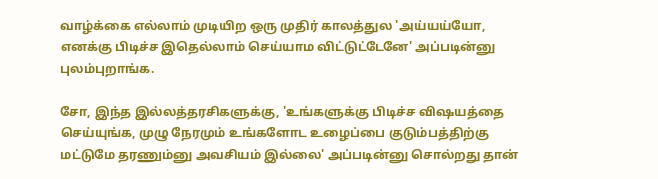வாழ்க்கை எல்லாம் முடியிற ஒரு முதிர் காலத்துல 'அய்யய்யோ, எனக்கு பிடிச்ச இதெல்லாம் செய்யாம விட்டுட்டேனே' அப்படின்னு புலம்புறாங்க.

சோ, இந்த இல்லத்தரசிகளுக்கு, 'உங்களுக்கு பிடிச்ச விஷயத்தை செய்யுங்க, முழு நேரமும் உங்களோட உழைப்பை குடும்பத்திற்கு மட்டுமே தரணும்னு அவசியம் இல்லை' அப்படின்னு சொல்றது தான்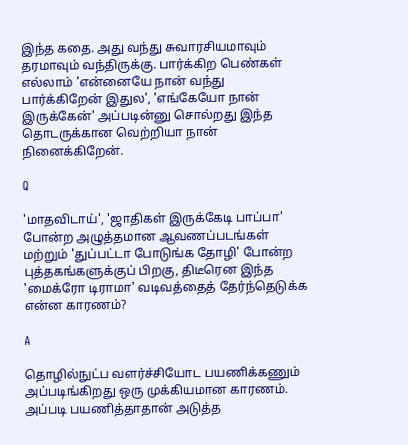இந்த கதை. அது வந்து சுவாரசியமாவும் தரமாவும் வந்திருக்கு. பார்க்கிற பெண்கள் எல்லாம் 'என்னையே நான் வந்து பார்க்கிறேன் இதுல', 'எங்கேயோ நான் இருக்கேன்' அப்படின்னு சொல்றது இந்த தொடருக்கான வெற்றியா நான் நினைக்கிறேன்.

Q

'மாதவிடாய்', 'ஜாதிகள் இருக்கேடி பாப்பா' போன்ற அழுத்தமான ஆவணப்படங்கள் மற்றும் 'துப்பட்டா போடுங்க தோழி' போன்ற புத்தகங்களுக்குப் பிறகு, திடீரென இந்த 'மைக்ரோ டிராமா' வடிவத்தைத் தேர்ந்தெடுக்க என்ன காரணம்?

A

தொழில்நுட்ப வளர்ச்சியோட பயணிக்கணும் அப்படிங்கிறது ஒரு முக்கியமான காரணம். அப்படி பயணித்தாதான் அடுத்த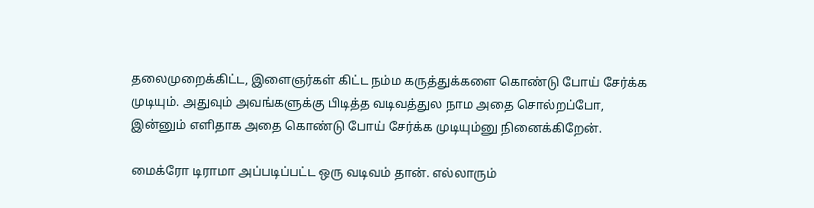தலைமுறைக்கிட்ட, இளைஞர்கள் கிட்ட நம்ம கருத்துக்களை கொண்டு போய் சேர்க்க முடியும். அதுவும் அவங்களுக்கு பிடித்த வடிவத்துல நாம அதை சொல்றப்போ, இன்னும் எளிதாக அதை கொண்டு போய் சேர்க்க முடியும்னு நினைக்கிறேன்.

மைக்ரோ டிராமா அப்படிப்பட்ட ஒரு வடிவம் தான். எல்லாரும்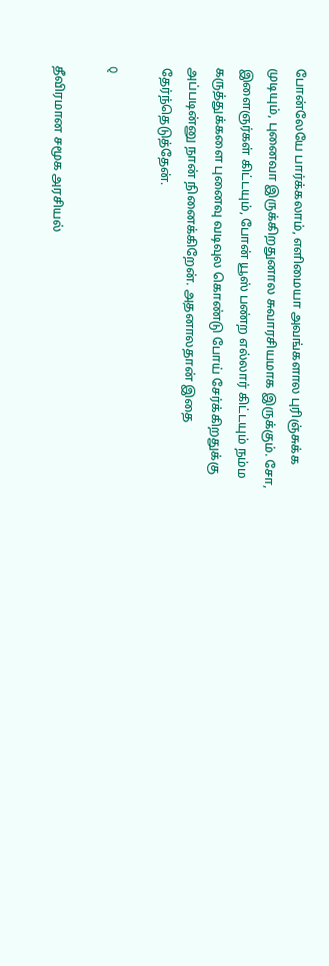போன்லேயே பார்க்கலாம், எளிமையா அவங்களால புரிஞ்சுக்க முடியும், புனைவா இருக்கிறதுனால சுவாரசியமாக இருக்கும். சோ, இளைஞர்கள் கிட்டயும், போன் யூஸ் பண்ற எல்லார் கிட்டயும் நம்ம கருத்துக்களை புனைவு வடிவுல கொண்டு போய் சேர்க்கிறதுக்கு அப்படின்னு நான் நினைக்கிறேன். அதனாலதான் இதை தேர்ந்தெடுத்தேன்.

Q

தீவிரமான சமூக அரசியல்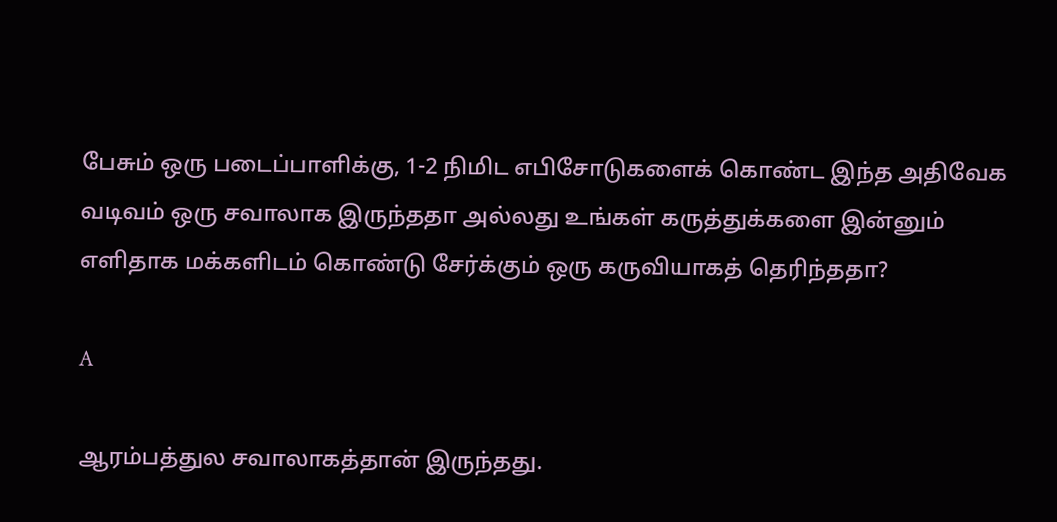பேசும் ஒரு படைப்பாளிக்கு, 1-2 நிமிட எபிசோடுகளைக் கொண்ட இந்த அதிவேக வடிவம் ஒரு சவாலாக இருந்ததா அல்லது உங்கள் கருத்துக்களை இன்னும் எளிதாக மக்களிடம் கொண்டு சேர்க்கும் ஒரு கருவியாகத் தெரிந்ததா?

A

ஆரம்பத்துல சவாலாகத்தான் இருந்தது.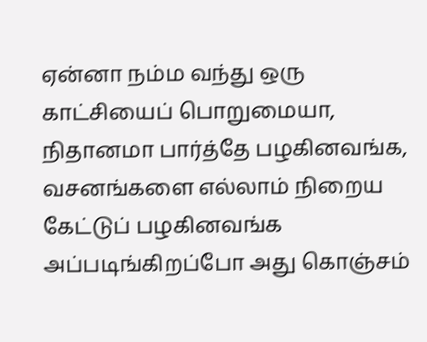ஏன்னா நம்ம வந்து ஒரு காட்சியைப் பொறுமையா, நிதானமா பார்த்தே பழகினவங்க, வசனங்களை எல்லாம் நிறைய கேட்டுப் பழகினவங்க அப்படிங்கிறப்போ அது கொஞ்சம்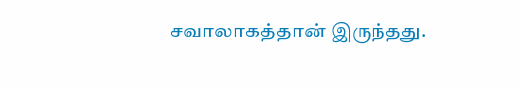சவாலாகத்தான் இருந்தது.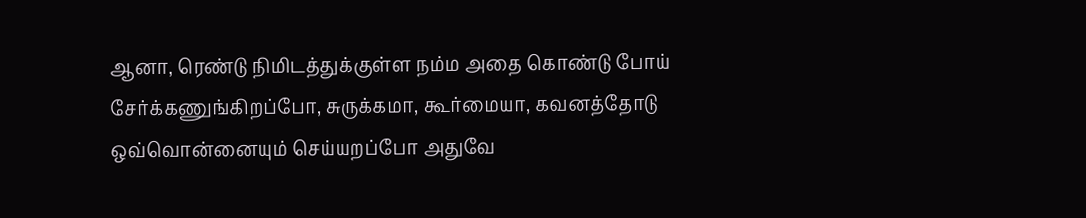ஆனா, ரெண்டு நிமிடத்துக்குள்ள நம்ம அதை கொண்டு போய் சேர்க்கணுங்கிறப்போ, சுருக்கமா, கூர்மையா, கவனத்தோடு ஒவ்வொன்னையும் செய்யறப்போ அதுவே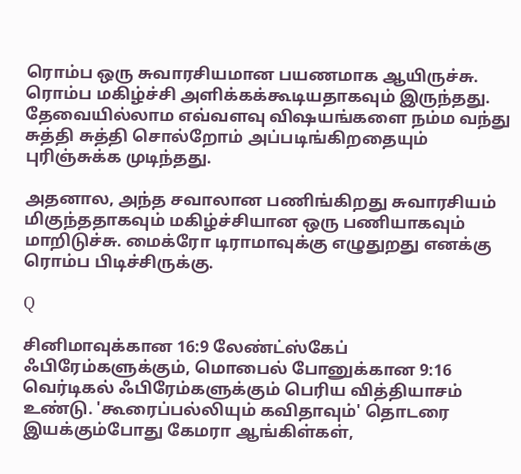ரொம்ப ஒரு சுவாரசியமான பயணமாக ஆயிருச்சு. ரொம்ப மகிழ்ச்சி அளிக்கக்கூடியதாகவும் இருந்தது. தேவையில்லாம எவ்வளவு விஷயங்களை நம்ம வந்து சுத்தி சுத்தி சொல்றோம் அப்படிங்கிறதையும் புரிஞ்சுக்க முடிந்தது.

அதனால, அந்த சவாலான பணிங்கிறது சுவாரசியம் மிகுந்ததாகவும் மகிழ்ச்சியான ஒரு பணியாகவும் மாறிடுச்சு. மைக்ரோ டிராமாவுக்கு எழுதுறது எனக்கு ரொம்ப பிடிச்சிருக்கு.

Q

சினிமாவுக்கான 16:9 லேண்ட்ஸ்கேப் ஃபிரேம்களுக்கும், மொபைல் போனுக்கான 9:16 வெர்டிகல் ஃபிரேம்களுக்கும் பெரிய வித்தியாசம் உண்டு. 'கூரைப்பல்லியும் கவிதாவும்' தொடரை இயக்கும்போது கேமரா ஆங்கிள்கள்,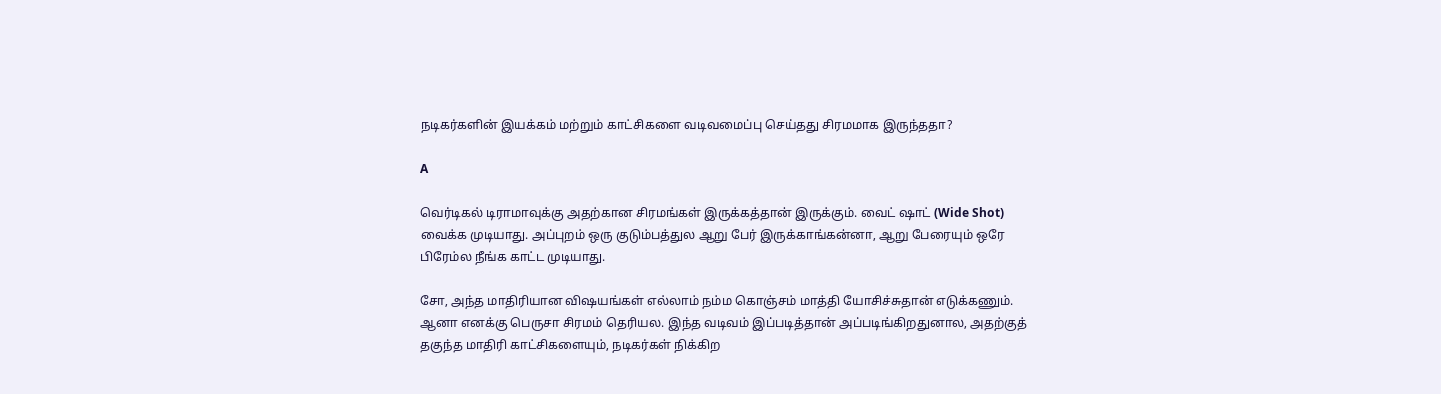நடிகர்களின் இயக்கம் மற்றும் காட்சிகளை வடிவமைப்பு செய்தது சிரமமாக இருந்ததா?

A

வெர்டிகல் டிராமாவுக்கு அதற்கான சிரமங்கள் இருக்கத்தான் இருக்கும். வைட் ஷாட் (Wide Shot) வைக்க முடியாது. அப்புறம் ஒரு குடும்பத்துல ஆறு பேர் இருக்காங்கன்னா, ஆறு பேரையும் ஒரே பிரேம்ல நீங்க காட்ட முடியாது.

சோ, அந்த மாதிரியான விஷயங்கள் எல்லாம் நம்ம கொஞ்சம் மாத்தி யோசிச்சுதான் எடுக்கணும். ஆனா எனக்கு பெருசா சிரமம் தெரியல. இந்த வடிவம் இப்படித்தான் அப்படிங்கிறதுனால, அதற்குத் தகுந்த மாதிரி காட்சிகளையும், நடிகர்கள் நிக்கிற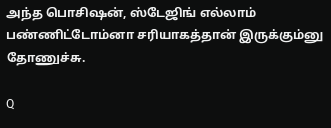அந்த பொசிஷன், ஸ்டேஜிங் எல்லாம் பண்ணிட்டோம்னா சரியாகத்தான் இருக்கும்னு தோணுச்சு.

Q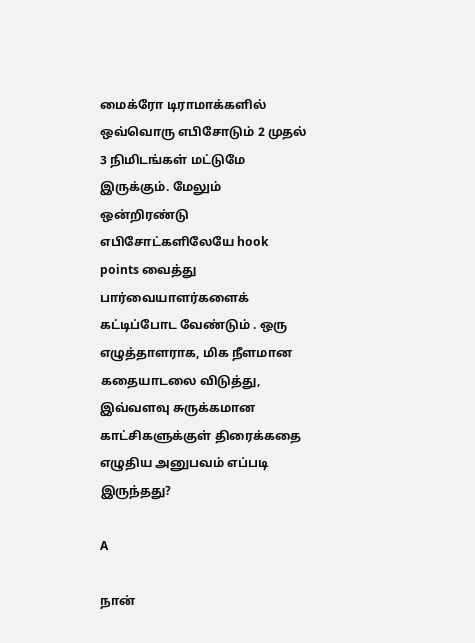மைக்ரோ டிராமாக்களில் ஒவ்வொரு எபிசோடும் 2 முதல் 3 நிமிடங்கள் மட்டுமே இருக்கும். மேலும் ஒன்றிரண்டு எபிசோட்களிலேயே hook points வைத்து பார்வையாளர்களைக் கட்டிப்போட வேண்டும் . ஒரு எழுத்தாளராக, மிக நீளமான கதையாடலை விடுத்து, இவ்வளவு சுருக்கமான காட்சிகளுக்குள் திரைக்கதை எழுதிய அனுபவம் எப்படி இருந்தது?

A

நான்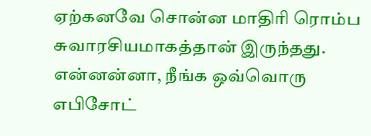ஏற்கனவே சொன்ன மாதிரி ரொம்ப சுவாரசியமாகத்தான் இருந்தது. என்னன்னா, நீங்க ஒவ்வொரு எபிசோட்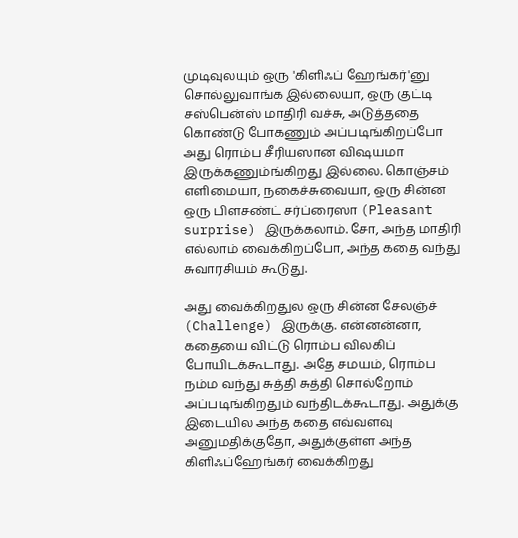முடிவுலயும் ஒரு 'கிளிஃப் ஹேங்கர்'னு சொல்லுவாங்க இல்லையா, ஒரு குட்டி சஸ்பென்ஸ் மாதிரி வச்சு, அடுத்ததை கொண்டு போகணும் அப்படிங்கிறப்போ அது ரொம்ப சீரியஸான விஷயமா இருக்கணும்ங்கிறது இல்லை. கொஞ்சம் எளிமையா, நகைச்சுவையா, ஒரு சின்ன ஒரு பிளசண்ட் சர்ப்ரைஸா (Pleasant surprise) இருக்கலாம். சோ, அந்த மாதிரி எல்லாம் வைக்கிறப்போ, அந்த கதை வந்து சுவாரசியம் கூடுது.

அது வைக்கிறதுல ஒரு சின்ன சேலஞ்ச் (Challenge) இருக்கு. என்னன்னா, கதையை விட்டு ரொம்ப விலகிப் போயிடக்கூடாது. அதே சமயம், ரொம்ப நம்ம வந்து சுத்தி சுத்தி சொல்றோம் அப்படிங்கிறதும் வந்திடக்கூடாது. அதுக்கு இடையில அந்த கதை எவ்வளவு அனுமதிக்குதோ, அதுக்குள்ள அந்த கிளிஃப்ஹேங்கர் வைக்கிறது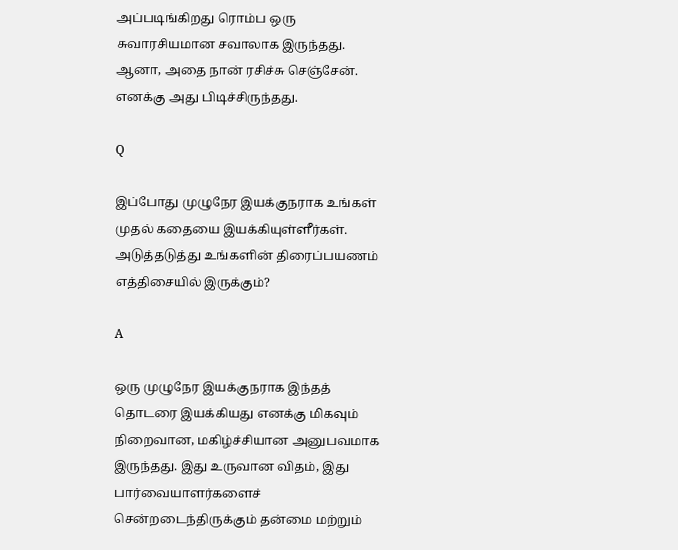அப்படிங்கிறது ரொம்ப ஒரு சுவாரசியமான சவாலாக இருந்தது. ஆனா, அதை நான் ரசிச்சு செஞ்சேன். எனக்கு அது பிடிச்சிருந்தது.

Q

இப்போது முழுநேர இயக்குநராக உங்கள் முதல் கதையை இயக்கியுள்ளீர்கள். அடுத்தடுத்து உங்களின் திரைப்பயணம் எத்திசையில் இருக்கும்?

A

ஒரு முழுநேர இயக்குநராக இந்தத் தொடரை இயக்கியது எனக்கு மிகவும் நிறைவான, மகிழ்ச்சியான அனுபவமாக இருந்தது. இது உருவான விதம், இது பார்வையாளர்களைச் சென்றடைந்திருக்கும் தன்மை மற்றும்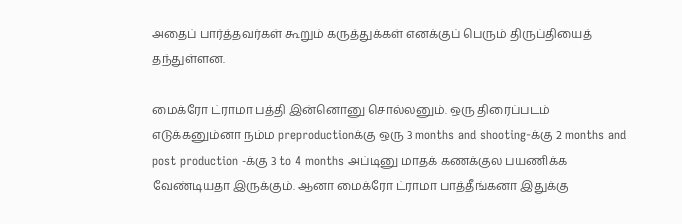அதைப் பார்த்தவர்கள் கூறும் கருத்துக்கள் எனக்குப் பெரும் திருப்தியைத் தந்துள்ளன.

மைக்ரோ ட்ராமா பத்தி இன்னொனு சொல்லனும். ஒரு திரைப்படம் எடுக்கனும்னா நம்ம preproductionக்கு ஒரு 3 months and shooting-க்கு 2 months and post production -க்கு 3 to 4 months அப்டினு மாதக் கணக்குல பயணிக்க வேண்டியதா இருக்கும். ஆனா மைக்ரோ ட்ராமா பாத்தீங்கனா இதுக்கு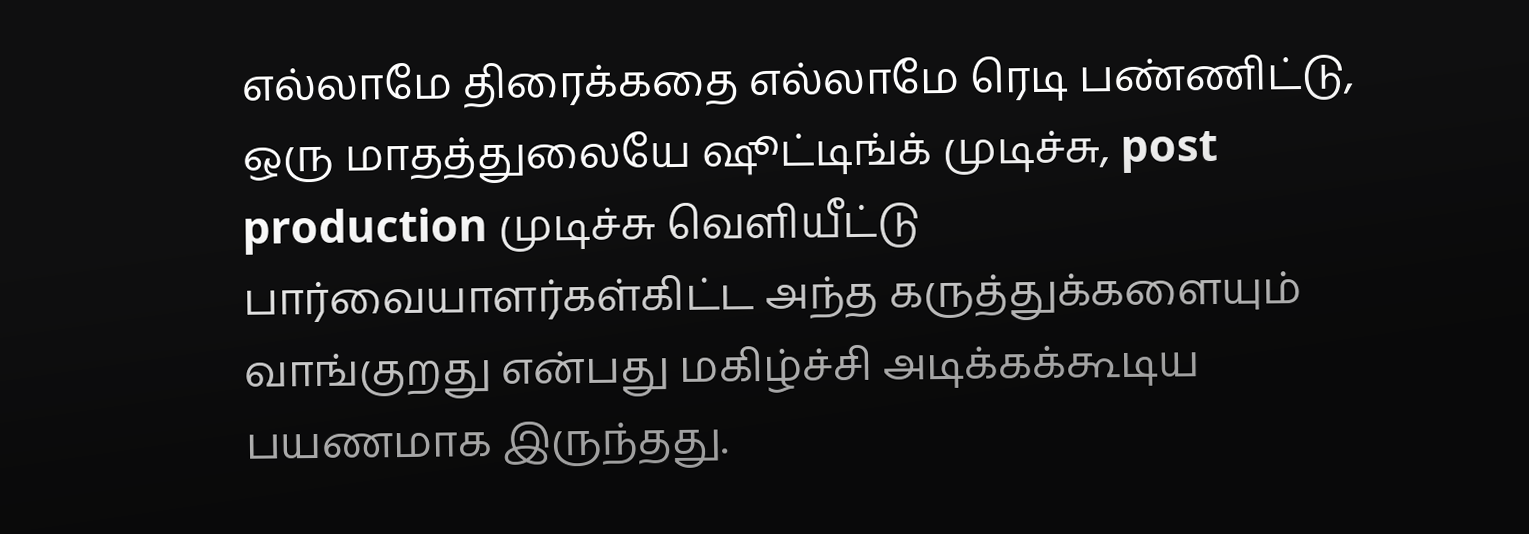எல்லாமே திரைக்கதை எல்லாமே ரெடி பண்ணிட்டு, ஒரு மாதத்துலையே ஷூட்டிங்க் முடிச்சு, post production முடிச்சு வெளியீட்டு பார்வையாளர்கள்கிட்ட அந்த கருத்துக்களையும் வாங்குறது என்பது மகிழ்ச்சி அடிக்கக்கூடிய பயணமாக இருந்தது.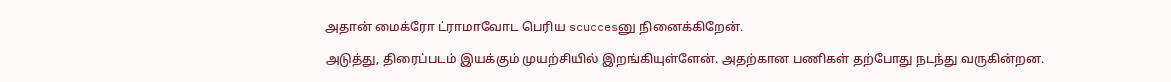அதான் மைக்ரோ ட்ராமாவோட பெரிய scuccesனு நினைக்கிறேன்.

அடுத்து, திரைப்படம் இயக்கும் முயற்சியில் இறங்கியுள்ளேன். அதற்கான பணிகள் தற்போது நடந்து வருகின்றன.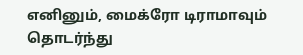எனினும், மைக்ரோ டிராமாவும் தொடர்ந்து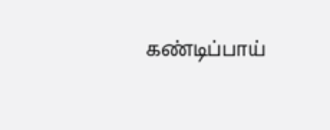கண்டிப்பாய்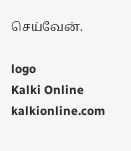செய்வேன்.

logo
Kalki Online
kalkionline.com